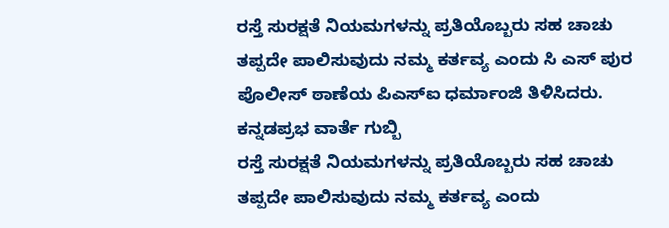ರಸ್ತೆ ಸುರಕ್ಷತೆ ನಿಯಮಗಳನ್ನು ಪ್ರತಿಯೊಬ್ಬರು ಸಹ ಚಾಚು ತಪ್ಪದೇ ಪಾಲಿಸುವುದು ನಮ್ಮ ಕರ್ತವ್ಯ ಎಂದು ಸಿ ಎಸ್ ಪುರ ಪೊಲೀಸ್ ಠಾಣೆಯ ಪಿಎಸ್ಐ ಧರ್ಮಾಂಜಿ ತಿಳಿಸಿದರು.
ಕನ್ನಡಪ್ರಭ ವಾರ್ತೆ ಗುಬ್ಬಿ
ರಸ್ತೆ ಸುರಕ್ಷತೆ ನಿಯಮಗಳನ್ನು ಪ್ರತಿಯೊಬ್ಬರು ಸಹ ಚಾಚು ತಪ್ಪದೇ ಪಾಲಿಸುವುದು ನಮ್ಮ ಕರ್ತವ್ಯ ಎಂದು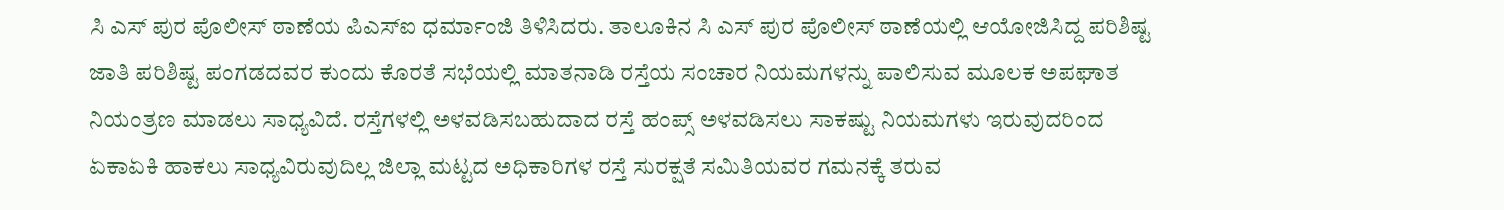ಸಿ ಎಸ್ ಪುರ ಪೊಲೀಸ್ ಠಾಣೆಯ ಪಿಎಸ್ಐ ಧರ್ಮಾಂಜಿ ತಿಳಿಸಿದರು. ತಾಲೂಕಿನ ಸಿ ಎಸ್ ಪುರ ಪೊಲೀಸ್ ಠಾಣೆಯಲ್ಲಿ ಆಯೋಜಿಸಿದ್ದ ಪರಿಶಿಷ್ಟ ಜಾತಿ ಪರಿಶಿಷ್ಟ ಪಂಗಡದವರ ಕುಂದು ಕೊರತೆ ಸಭೆಯಲ್ಲಿ ಮಾತನಾಡಿ ರಸ್ತೆಯ ಸಂಚಾರ ನಿಯಮಗಳನ್ನು ಪಾಲಿಸುವ ಮೂಲಕ ಅಪಘಾತ ನಿಯಂತ್ರಣ ಮಾಡಲು ಸಾಧ್ಯವಿದೆ. ರಸ್ತೆಗಳಲ್ಲಿ ಅಳವಡಿಸಬಹುದಾದ ರಸ್ತೆ ಹಂಪ್ಸ್ ಅಳವಡಿಸಲು ಸಾಕಷ್ಟು ನಿಯಮಗಳು ಇರುವುದರಿಂದ ಏಕಾಏಕಿ ಹಾಕಲು ಸಾಧ್ಯವಿರುವುದಿಲ್ಲ ಜಿಲ್ಲಾ ಮಟ್ಟದ ಅಧಿಕಾರಿಗಳ ರಸ್ತೆ ಸುರಕ್ಷತೆ ಸಮಿತಿಯವರ ಗಮನಕ್ಕೆ ತರುವ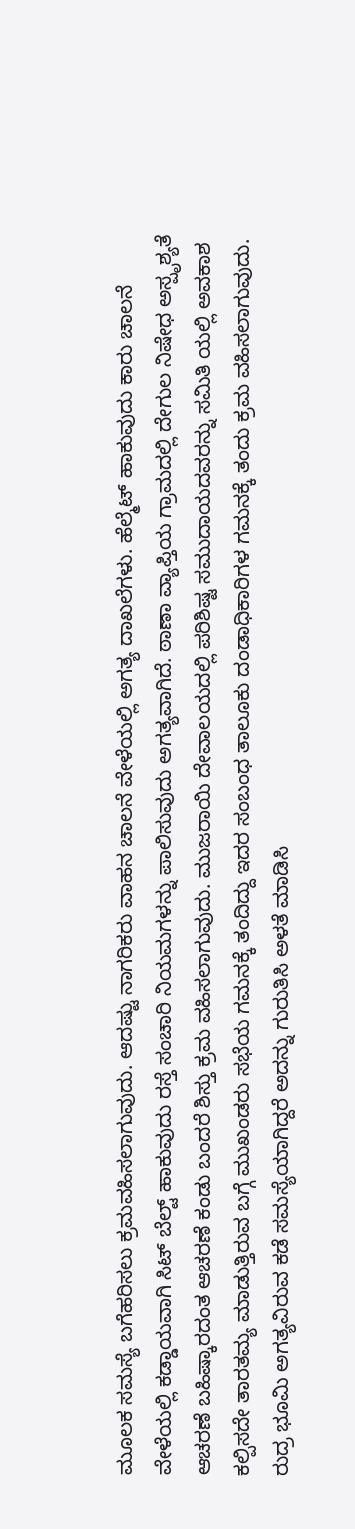ಮೂಲಕ ಸಮಸ್ಯೆ ಬಗೆಹರಿಸಲು ಕ್ರಮವಹಿಸಲಾಗುವುದು. ಆದಷ್ಟು ನಾಗರಿಕರು ವಾಹನ ಚಾಲನೆ ವೇಳೆಯಲ್ಲಿ ಅಗತ್ಯ ದಾಖಲೆಗಳು. ಹೆಲ್ಮೆಟ್ ಹಾಕುವುದು ಕಾರು ಚಾಲನೆ ವೇಳೆಯಲ್ಲಿ ಕಡ್ಡಾಯವಾಗಿ ಸಿಟ್ ಬೆಲ್ಟ್ ಹಾಕುವುದು ರಸ್ತೆ ಸಂಚಾರಿ ನಿಯಮಗಳನ್ನು ಪಾಲಿಸುವುದು ಅಗತ್ಯವಾಗಿದೆ. ಠಾಣಾ ವ್ಯಾಪ್ತಿಯ ಗ್ರಾಮದಲ್ಲಿ ದೇಗುಲ ನಿಷೇಧ ಅಸ್ಪೃಶ್ಯತೆ ಆಚರಣೆ ಬಹಿಷ್ಕಾರದಂತ ಆಚರಣೆ ಕಂಡು ಬಂದರೆ ಶಿಸ್ತು ಕ್ರಮ ವಹಿಸಲಾಗುವುದು. ಮುಜರಾಯಿ ದೇವಾಲಯದಲ್ಲಿ ಪರಿಶಿಷ್ಟ ಸಮುದಾಯದವರನ್ನು ಸಮಿತಿ ಯಲ್ಲಿ ಅವಕಾಶ ಕಲ್ಪಿಸದೇ ತಾರತಮ್ಯ ಮಾಡುತ್ತಿರುವ ಬಗ್ಗೆ ಮುಖಂಡರು ಸಭೆಯ ಗಮನಕ್ಕೆ ತಂದಿದ್ದು ಇದರ ಸಂಬಂಧ ತಾಲೂಕು ದಂಡಾಧಿಕಾರಿಗಳ ಗಮನಕ್ಕೆ ತಂದು ಕ್ರಮ ವಹಿಸಲಾಗುವುದು. ರುದ್ರ ಭೂಮಿ ಅಗತ್ಯವಿರುವ ಕಡೆ ಸಮಸ್ಯೆಯಾಗಿದ್ದರೆ ಅದನ್ನು ಗುರುತಿಸಿ ಅಳತೆ ಮಾಡಿಸಿ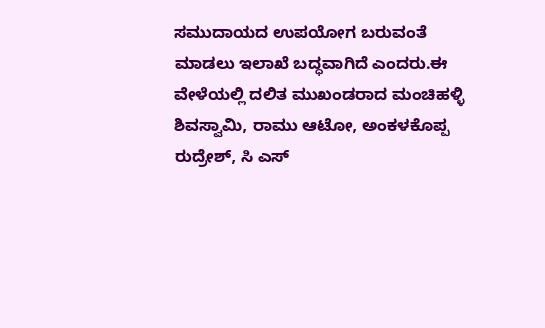ಸಮುದಾಯದ ಉಪಯೋಗ ಬರುವಂತೆ ಮಾಡಲು ಇಲಾಖೆ ಬದ್ಧವಾಗಿದೆ ಎಂದರು.ಈ ವೇಳೆಯಲ್ಲಿ ದಲಿತ ಮುಖಂಡರಾದ ಮಂಚಿಹಳ್ಳಿ ಶಿವಸ್ವಾಮಿ, ರಾಮು ಆಟೋ, ಅಂಕಳಕೊಪ್ಪ ರುದ್ರೇಶ್, ಸಿ ಎಸ್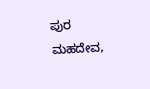ಪುರ ಮಹದೇವ,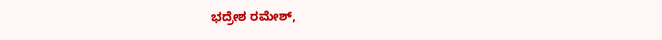ಭದ್ರೇಶ ರಮೇಶ್,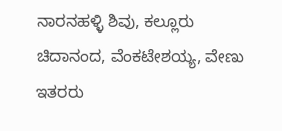ನಾರನಹಳ್ಳಿ ಶಿವು, ಕಲ್ಲೂರು ಚಿದಾನಂದ, ವೆಂಕಟೇಶಯ್ಯ, ವೇಣು ಇತರರು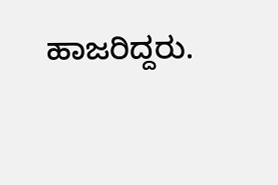ಹಾಜರಿದ್ದರು.